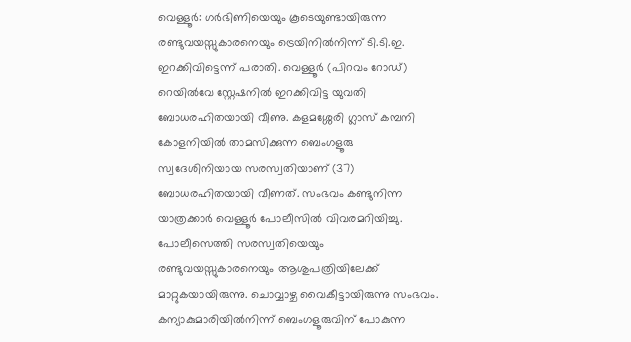വെള്ളൂർ: ഗർഭിണിയെയും കൂടെയുണ്ടായിരുന്ന രണ്ടുവയസ്സുകാരനെയും ട്രെയിനിൽനിന്ന് ടി.ടി.ഇ. ഇറക്കിവിട്ടെന്ന് പരാതി. വെള്ളൂർ (പിറവം റോഡ്) റെയിൽവേ സ്റ്റേഷനിൽ ഇറക്കിവിട്ട യുവതി ബോധരഹിതയായി വീണു. കളമശ്ശേരി ഗ്ലാസ് കമ്പനി കോളനിയിൽ താമസിക്കുന്ന ബെംഗളൂരു സ്വദേശിനിയായ സരസ്വതിയാണ് (37) ബോധരഹിതയായി വീണത്. സംഭവം കണ്ടുനിന്ന യാത്രക്കാർ വെള്ളൂർ പോലീസിൽ വിവരമറിയിച്ചു. പോലീസെത്തി സരസ്വതിയെയും രണ്ടുവയസ്സുകാരനെയും ആശുപത്രിയിലേക്ക് മാറ്റുകയായിരുന്നു. ചൊവ്വാഴ്ച വൈകീട്ടായിരുന്നു സംഭവം. കന്യാകുമാരിയിൽനിന്ന് ബെംഗളൂരുവിന് പോകുന്ന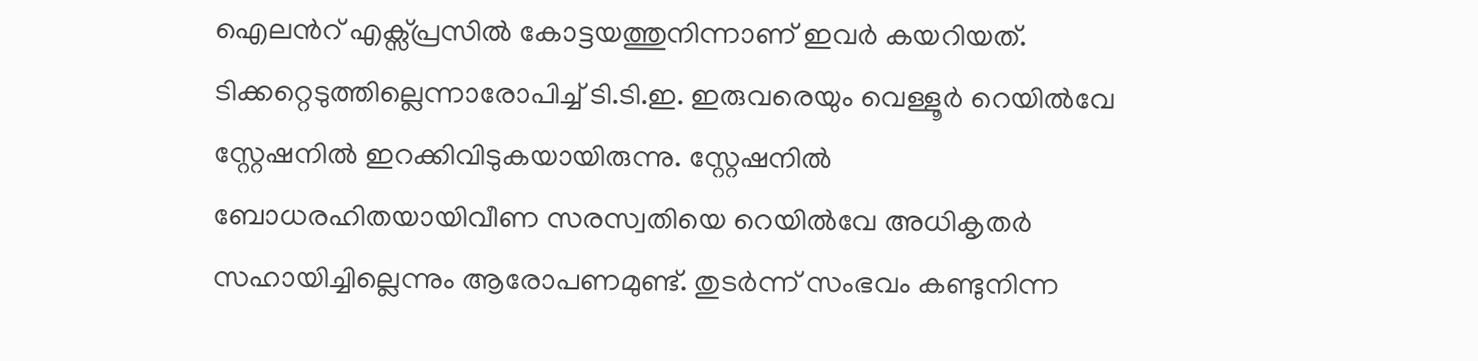ഐലൻറ് എക്സ്പ്രസിൽ കോട്ടയത്തുനിന്നാണ് ഇവർ കയറിയത്.
ടിക്കറ്റെടുത്തില്ലെന്നാരോപിച്ച് ടി.ടി.ഇ. ഇരുവരെയും വെള്ളൂർ റെയിൽവേ സ്റ്റേഷനിൽ ഇറക്കിവിടുകയായിരുന്നു. സ്റ്റേഷനിൽ ബോധരഹിതയായിവീണ സരസ്വതിയെ റെയിൽവേ അധികൃതർ സഹായിച്ചില്ലെന്നും ആരോപണമുണ്ട്. തുടർന്ന് സംഭവം കണ്ടുനിന്ന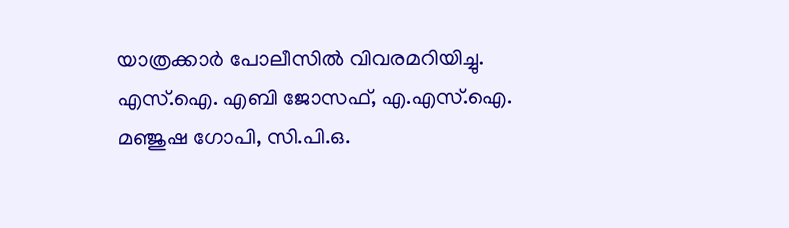യാത്രക്കാർ പോലീസിൽ വിവരമറിയിച്ചു. എസ്.ഐ. എബി ജോസഫ്, എ.എസ്.ഐ. മഞ്ജുഷ ഗോപി, സി.പി.ഒ.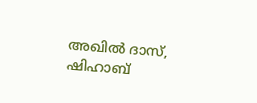അഖിൽ ദാസ്, ഷിഹാബ്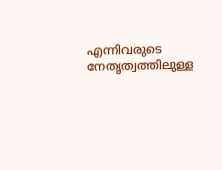എന്നിവരുടെ നേതൃത്വത്തിലുള്ള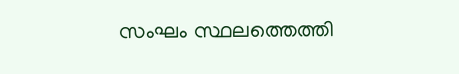സംഘം സ്ഥലത്തെത്തി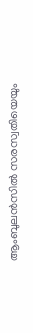ആംബുലൻസിൽ സരസ്വതിയെയും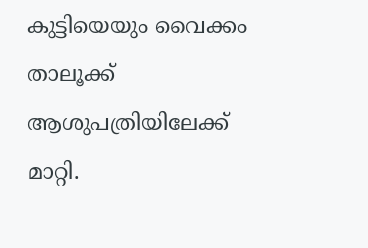കുട്ടിയെയും വൈക്കം താലൂക്ക് ആശുപത്രിയിലേക്ക് മാറ്റി.